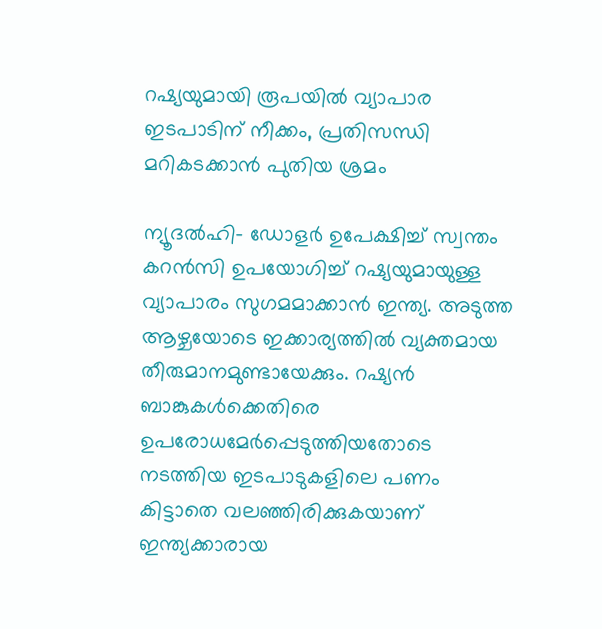റഷ്യയുമായി രൂപയില്‍ വ്യാപാര ഇടപാടിന് നീക്കം, പ്രതിസന്ധി മറികടക്കാന്‍ പുതിയ ശ്രമം

ന്യൂദല്‍ഹി- ഡോളര്‍ ഉപേക്ഷിച്ച് സ്വന്തം കറന്‍സി ഉപയോഗിച്ച് റഷ്യയുമായുള്ള വ്യാപാരം സുഗമമാക്കാന്‍ ഇന്ത്യ. അടുത്ത ആഴ്ചയോടെ ഇക്കാര്യത്തില്‍ വ്യക്തമായ തീരുമാനമുണ്ടായേക്കും. റഷ്യന്‍ ബാങ്കുകള്‍ക്കെതിരെ ഉപരോധമേര്‍പ്പെടുത്തിയതോടെ നടത്തിയ ഇടപാടുകളിലെ പണം കിട്ടാതെ വലഞ്ഞിരിക്കുകയാണ് ഇന്ത്യക്കാരായ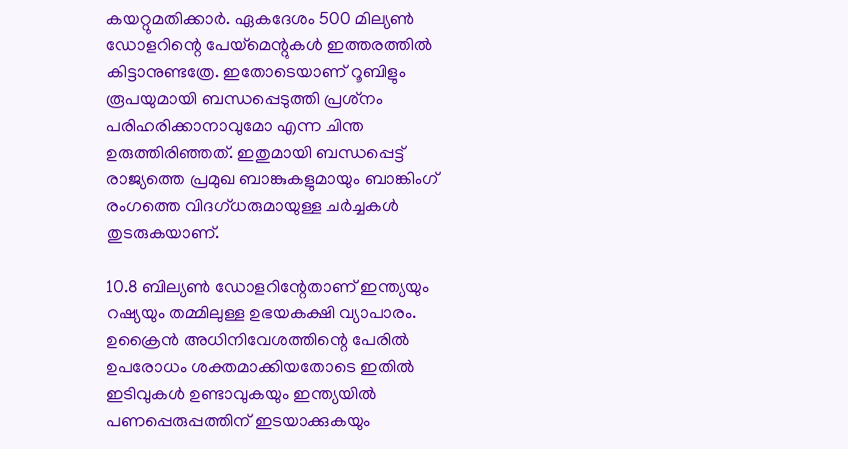കയറ്റുമതിക്കാര്‍. ഏകദേശം 500 മില്യണ്‍ ഡോളറിന്റെ പേയ്മെന്റുകള്‍ ഇത്തരത്തില്‍ കിട്ടാനുണ്ടത്രേ. ഇതോടെയാണ് റൂബിളും രൂപയുമായി ബന്ധപ്പെടുത്തി പ്രശ്‌നം പരിഹരിക്കാനാവുമോ എന്ന ചിന്ത ഉരുത്തിരിഞ്ഞത്. ഇതുമായി ബന്ധപ്പെട്ട് രാജ്യത്തെ പ്രമുഖ ബാങ്കുകളുമായും ബാങ്കിംഗ് രംഗത്തെ വിദഗ്ധരുമായുള്ള ചര്‍ച്ചകള്‍ തുടരുകയാണ്.

10.8 ബില്യണ്‍ ഡോളറിന്റേതാണ് ഇന്ത്യയും റഷ്യയും തമ്മിലുള്ള ഉഭയകക്ഷി വ്യാപാരം. ഉക്രൈന്‍ അധിനിവേശത്തിന്റെ പേരില്‍ ഉപരോധം ശക്തമാക്കിയതോടെ ഇതില്‍ ഇടിവുകള്‍ ഉണ്ടാവുകയും ഇന്ത്യയില്‍ പണപ്പെരുപ്പത്തിന് ഇടയാക്കുകയും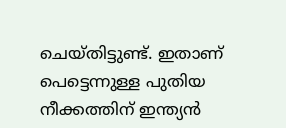ചെയ്തിട്ടുണ്ട്. ഇതാണ് പെട്ടെന്നുള്ള പുതിയ നീക്കത്തിന് ഇന്ത്യന്‍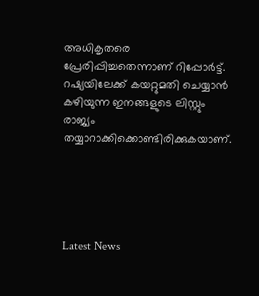അധികൃതരെ പ്രേരിപ്പിച്ചതെന്നാണ് റിപ്പോര്‍ട്ട്. റഷ്യയിലേക്ക് കയറ്റുമതി ചെയ്യാന്‍ കഴിയുന്ന ഇനങ്ങളുടെ ലിസ്റ്റും രാജ്യം തയ്യാറാക്കിക്കൊണ്ടിരിക്കുകയാണ്.





Latest News